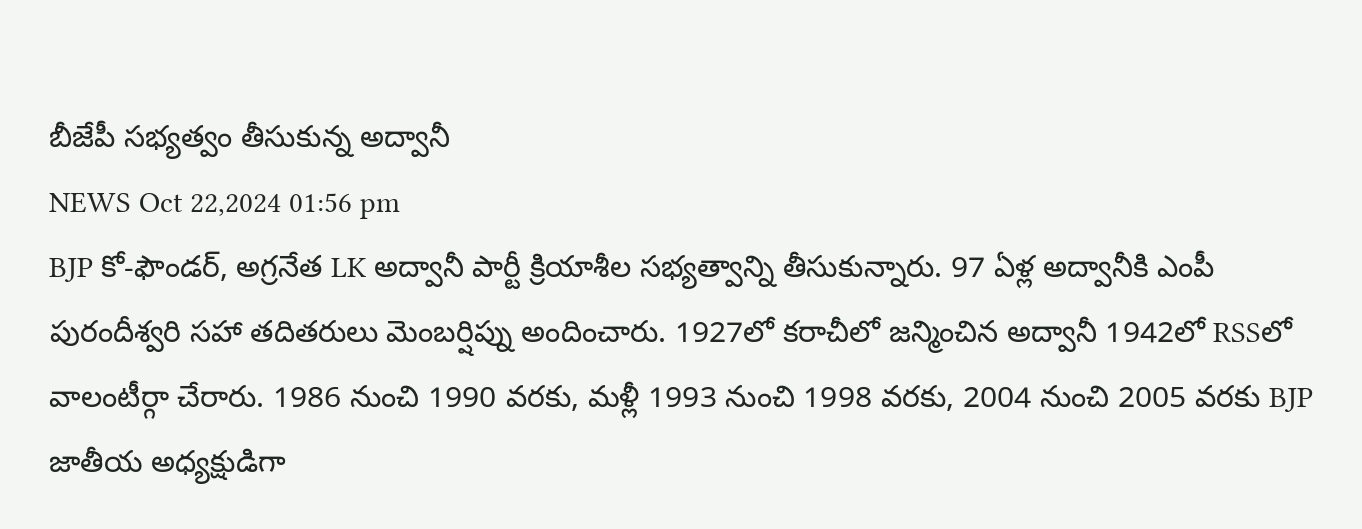బీజేపీ సభ్యత్వం తీసుకున్న అద్వానీ
NEWS Oct 22,2024 01:56 pm
BJP కో-ఫౌండర్, అగ్రనేత LK అద్వానీ పార్టీ క్రియాశీల సభ్యత్వాన్ని తీసుకున్నారు. 97 ఏళ్ల అద్వానీకి ఎంపీ పురందీశ్వరి సహా తదితరులు మెంబర్షిప్ను అందించారు. 1927లో కరాచీలో జన్మించిన అద్వానీ 1942లో RSSలో వాలంటీర్గా చేరారు. 1986 నుంచి 1990 వరకు, మళ్లీ 1993 నుంచి 1998 వరకు, 2004 నుంచి 2005 వరకు BJP జాతీయ అధ్యక్షుడిగా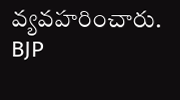వ్యవహరించారు. BJP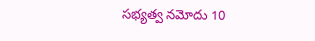సభ్యత్వ నమోదు 10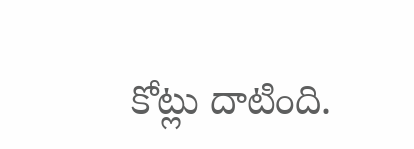కోట్లు దాటింది.